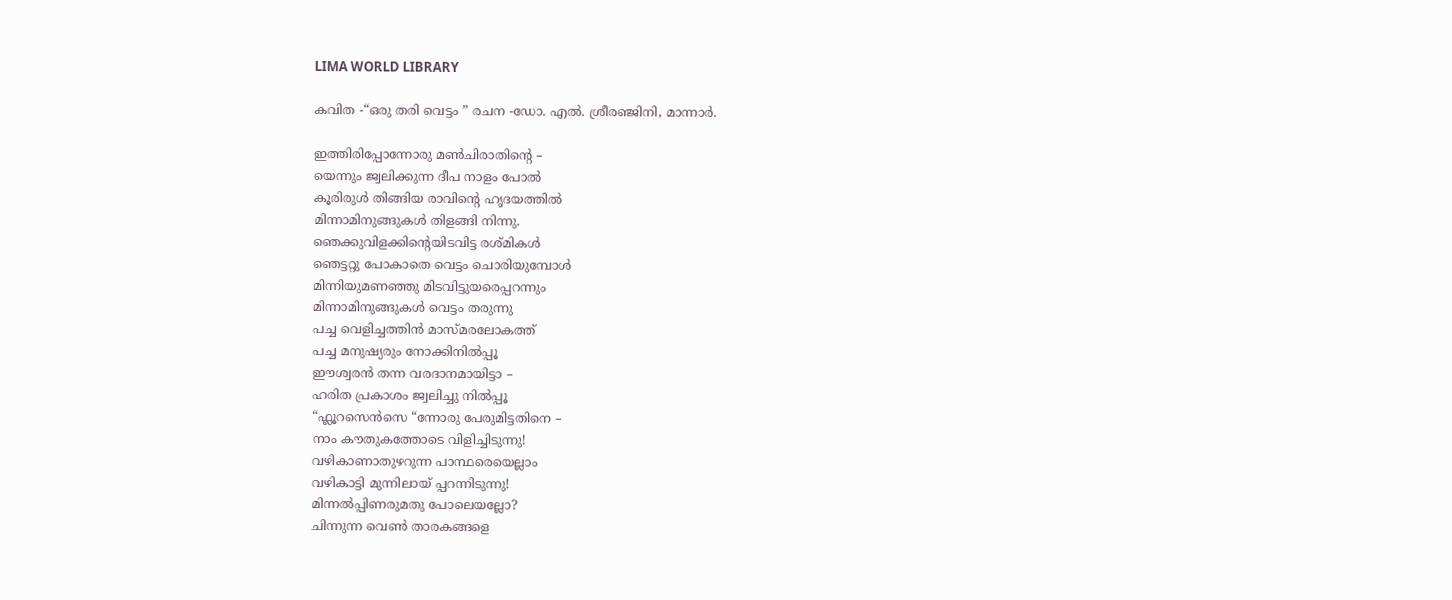LIMA WORLD LIBRARY

കവിത -“ഒരു തരി വെട്ടം ” രചന -ഡോ. എൽ. ശ്രീരഞ്ജിനി, മാന്നാർ.

ഇത്തിരിപ്പോന്നോരു മൺചിരാതിന്റെ –
യെന്നും ജ്വലിക്കുന്ന ദീപ നാളം പോൽ
കൂരിരുൾ തിങ്ങിയ രാവിന്റെ ഹൃദയത്തിൽ
മിന്നാമിനുങ്ങുകൾ തിളങ്ങി നിന്നു.
ഞെക്കുവിളക്കിന്റെയിടവിട്ട രശ്മികൾ
ഞെട്ടറ്റു പോകാതെ വെട്ടം ചൊരിയുമ്പോൾ
മിന്നിയുമണഞ്ഞു മിടവിട്ടുയരെപ്പറന്നും
മിന്നാമിനുങ്ങുകൾ വെട്ടം തരുന്നു
പച്ച വെളിച്ചത്തിൻ മാസ്മരലോകത്ത്
പച്ച മനുഷ്യരും നോക്കിനിൽപ്പൂ
ഈശ്വരൻ തന്ന വരദാനമായിട്ടാ –
ഹരിത പ്രകാശം ജ്വലിച്ചു നിൽപ്പൂ
“ഫ്ലൂറസെൻസെ “ന്നോരു പേരുമിട്ടതിനെ –
നാം കൗതുകത്തോടെ വിളിച്ചിടുന്നു!
വഴികാണാതുഴറുന്ന പാന്ഥരെയെല്ലാം
വഴികാട്ടി മുന്നിലായ് പ്പറന്നിടുന്നു!
മിന്നൽപ്പിണരുമതു പോലെയല്ലോ?
ചിന്നുന്ന വെൺ താരകങ്ങളെ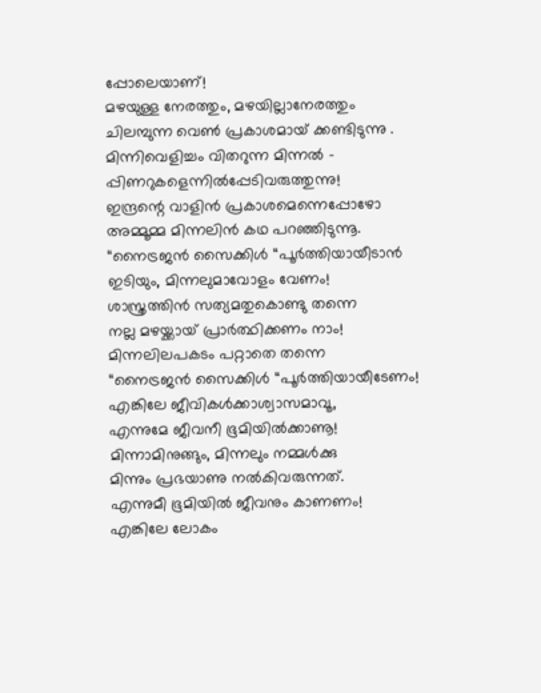പ്പോലെയാണ്!
മഴയുള്ള നേരത്തും, മഴയില്ലാനേരത്തും
ചിലമ്പുന്ന വെൺ പ്രകാശമായ് ക്കണ്ടിടുന്നു .
മിന്നിവെളിച്ചം വിതറുന്ന മിന്നൽ –
പ്പിണറുകളെന്നിൽപ്പേടിവരുത്തുന്നു!
ഇന്ദ്രന്റെ വാളിൻ പ്രകാശമെന്നെപ്പോഴോ
അമ്മൂമ്മ മിന്നലിൻ കഥ പറഞ്ഞിടുന്നൂ.
“നൈട്രജൻ സൈക്കിൾ “പൂർത്തിയായീടാൻ
ഇടിയും, മിന്നലുമാവോളം വേണം!
ശാസ്ത്രത്തിൻ സത്യമതുകൊണ്ടു തന്നെ
നല്ല മഴയ്ക്കായ് പ്രാർത്ഥിക്കണം നാം!
മിന്നലിലപകടം പറ്റാതെ തന്നെ
“നൈട്രജൻ സൈക്കിൾ “പൂർത്തിയായീടേണം!
എങ്കിലേ ജീവികൾക്കാശ്വാസമാവൂ,
എന്നുമേ ജീവനീ ഭൂമിയിൽക്കാണൂ!
മിന്നാമിനുങ്ങും, മിന്നലും നമ്മൾക്കു
മിന്നും പ്രഭയാണു നൽകിവരുന്നത്.
എന്നുമീ ഭൂമിയിൽ ജീവനും കാണണം!
എങ്കിലേ ലോകം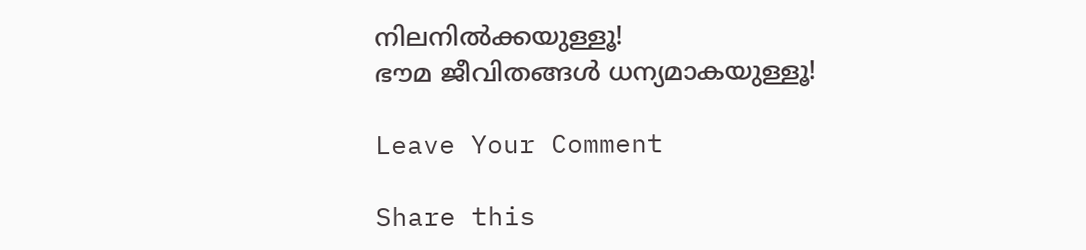നിലനിൽക്കയുള്ളൂ!
ഭൗമ ജീവിതങ്ങൾ ധന്യമാകയുള്ളൂ!

Leave Your Comment

Share this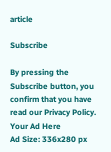article

Subscribe

By pressing the Subscribe button, you confirm that you have read our Privacy Policy.
Your Ad Here
Ad Size: 336x280 px